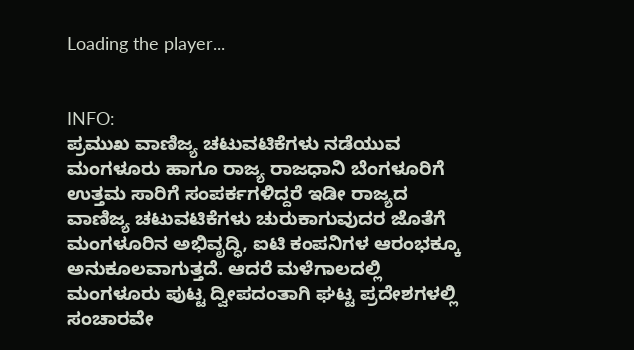Loading the player...


INFO:
ಪ್ರಮುಖ ವಾಣಿಜ್ಯ ಚಟುವಟಿಕೆಗಳು ನಡೆಯುವ ಮಂಗಳೂರು ಹಾಗೂ ರಾಜ್ಯ ರಾಜಧಾನಿ ಬೆಂಗಳೂರಿಗೆ ಉತ್ತಮ ಸಾರಿಗೆ ಸಂಪರ್ಕಗಳಿದ್ದರೆ ಇಡೀ ರಾಜ್ಯದ ವಾಣಿಜ್ಯ ಚಟುವಟಿಕೆಗಳು ಚುರುಕಾಗುವುದರ ಜೊತೆಗೆ ಮಂಗಳೂರಿನ ಅಭಿವೃದ್ಧಿ, ಐಟಿ ಕಂಪನಿಗಳ ಆರಂಭಕ್ಕೂ ಅನುಕೂಲವಾಗುತ್ತದೆ. ಆದರೆ ಮಳೆಗಾಲದಲ್ಲಿ ಮಂಗಳೂರು ಪುಟ್ಟ ದ್ವೀಪದಂತಾಗಿ ಘಟ್ಟ ಪ್ರದೇಶಗಳಲ್ಲಿ ಸಂಚಾರವೇ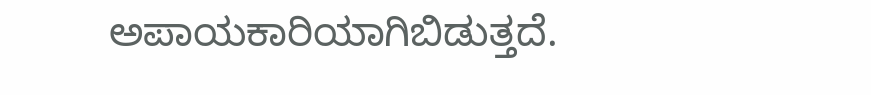ಅಪಾಯಕಾರಿಯಾಗಿಬಿಡುತ್ತದೆ.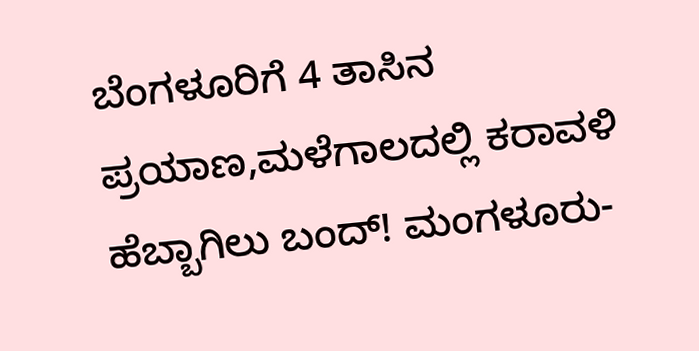ಬೆಂಗಳೂರಿಗೆ 4 ತಾಸಿನ ಪ್ರಯಾಣ,ಮಳೆಗಾಲದಲ್ಲಿ ಕರಾವಳಿ ಹೆಬ್ಬಾಗಿಲು ಬಂದ್‌! ಮಂಗಳೂರು-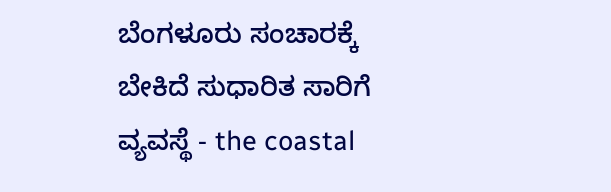ಬೆಂಗಳೂರು ಸಂಚಾರಕ್ಕೆ ಬೇಕಿದೆ ಸುಧಾರಿತ ಸಾರಿಗೆ ವ್ಯವಸ್ಥೆ - the coastal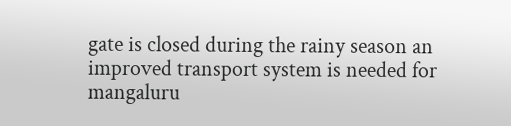gate is closed during the rainy season an improved transport system is needed for mangaluru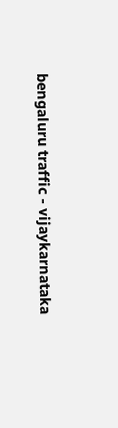bengaluru traffic - vijaykarnataka